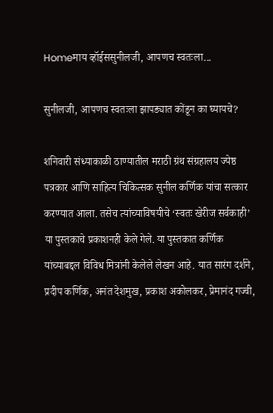Homeमाय व्हॉईससुनीलजी, आपणच स्वतःला...

सुनीलजी, आपणच स्वतःला झापड्यात कोंडून का घ्यायचे?

शनिवारी संध्याकाळी ठाण्यातील मराठी ग्रंथ संग्रहालय ज्येष्ठ पत्रकार आणि साहित्य चिकित्सक सुनील कर्णिक यांचा सत्कार करण्यात आला. तसेच त्यांच्याविषयीचे ‘स्वतः खेरीज सर्वकाही’ या पुस्तकाचे प्रकाशनही केले गेले. या पुस्तकात कर्णिक यांच्याबद्दल विविध मित्रांनी केलेले लेखन आहे. यात सारंग दर्शने, प्रदीप कर्णिक, अनंत देशमुख, प्रकाश अकोलकर, प्रेमानंद गज्वी,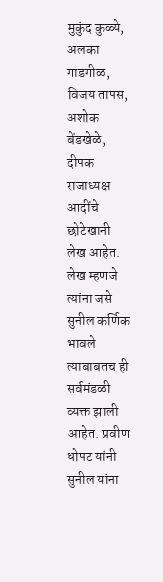मुकुंद कुळ्ये, अलका गाडगीळ, विजय तापस, अशोक बेंडखेळे, दीपक राजाध्यक्ष आदींचे छोटेखानी लेख आहेत. लेख म्हणजे त्यांना जसे सुनील कर्णिक भावले त्याबाबतच ही सर्वमंडळी व्यक्त झाली आहेत. प्रवीण धोपट यांनी सुनील यांना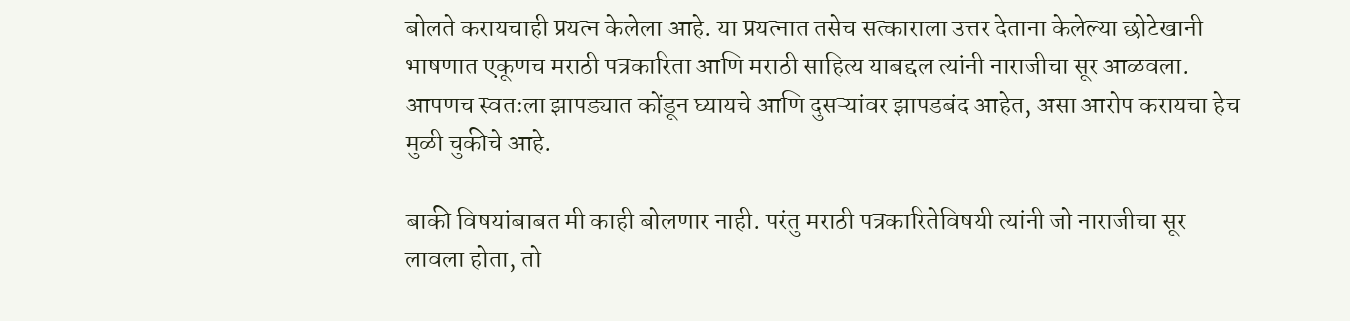बोलते करायचाही प्रयत्न केलेला आहे. या प्रयत्नात तसेच सत्काराला उत्तर देताना केलेल्या छोटेखानी भाषणात एकूणच मराठी पत्रकारिता आणि मराठी साहित्य याबद्दल त्यांनी नाराजीचा सूर आळवला. आपणच स्वतःला झापड्यात कोंडून घ्यायचे आणि दुसऱ्यांवर झापडबंद आहेत, असा आरोप करायचा हेच मुळी चुकीचे आहे.

बाकी विषयांबाबत मी काही बोलणार नाही. परंतु मराठी पत्रकारितेविषयी त्यांनी जो नाराजीचा सूर लावला होता, तो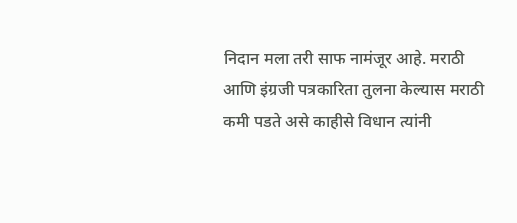निदान मला तरी साफ नामंजूर आहे. मराठी आणि इंग्रजी पत्रकारिता तुलना केल्यास मराठी कमी पडते असे काहीसे विधान त्यांनी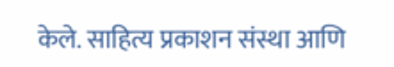केले. साहित्य प्रकाशन संस्था आणि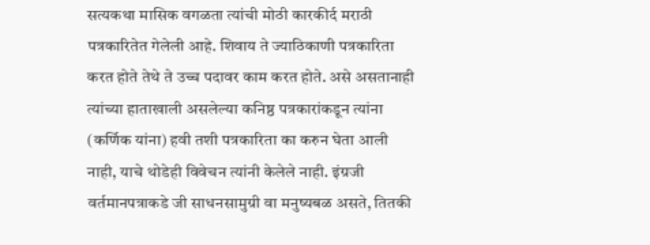सत्यकथा मासिक वगळता त्यांची मोठी कारकीर्द मराठी पत्रकारितेत गेलेली आहे. शिवाय ते ज्याठिकाणी पत्रकारिता करत होते तेथे ते उच्च पदावर काम करत होते. असे असतानाही त्यांच्या हाताखाली असलेल्या कनिष्ठ पत्रकारांकडून त्यांना (कर्णिक यांना) हवी तशी पत्रकारिता का करुन घेता आली नाही, याचे थोडेही विवेचन त्यांनी केलेले नाही. इंग्रजी वर्तमानपत्राकडे जी साधनसामुग्री वा मनुष्यबळ असते, तितकी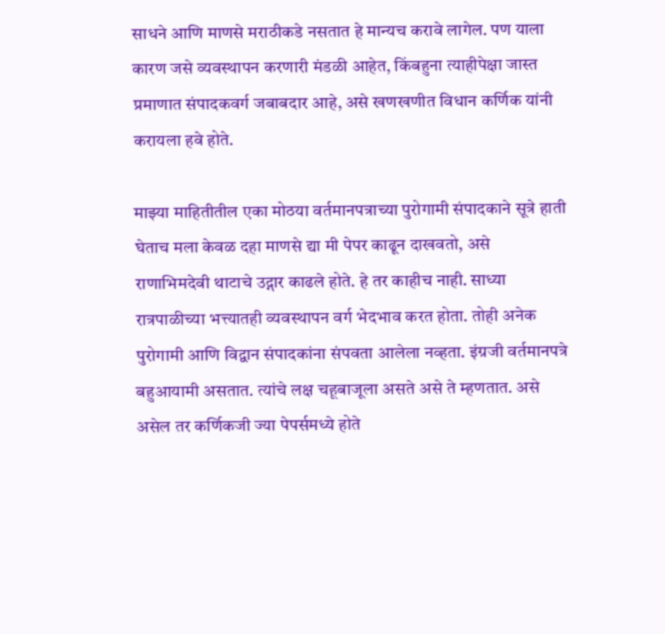साधने आणि माणसे मराठीकडे नसतात हे मान्यच करावे लागेल. पण याला कारण जसे व्यवस्थापन करणारी मंडळी आहेत, किंबहुना त्याहीपेक्षा जास्त प्रमाणात संपादकवर्ग जबाबदार आहे, असे खणखणीत विधान कर्णिक यांनी करायला हवे होते.

माझ्या माहितीतील एका मोठया वर्तमानपत्राच्या पुरोगामी संपादकाने सूत्रे हाती घेताच मला केवळ दहा माणसे द्या मी पेपर काढून दाखवतो, असे राणाभिमदेवी थाटाचे उद्गार काढले होते. हे तर काहीच नाही. साध्या रात्रपाळीच्या भत्त्यातही व्यवस्थापन वर्ग भेदभाव करत होता. तोही अनेक पुरोगामी आणि विद्वान संपादकांना संपवता आलेला नव्हता. इंग्रजी वर्तमानपत्रे बहुआयामी असतात. त्यांचे लक्ष चहूबाजूला असते असे ते म्हणतात. असे असेल तर कर्णिकजी ज्या पेपर्समध्ये होते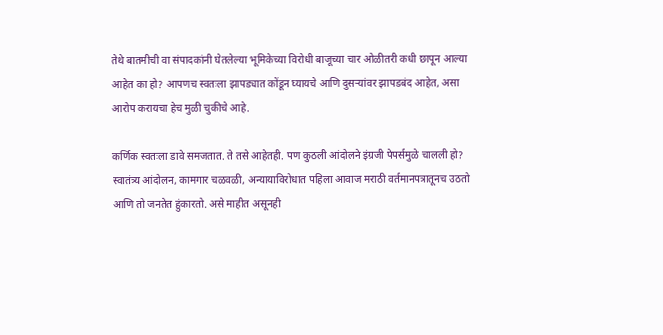तेथे बातमीची वा संपादकांनी घेतलेल्या भूमिकेच्या विरोधी बाजूच्या चार ओळीतरी कधी छापून आल्या आहेत का हो? आपणच स्वतःला झापड्यात कोंडून घ्यायचे आणि दुसऱ्यांवर झापडबंद आहेत, असा आरोप करायचा हेच मुळी चुकीचे आहे.

कर्णिक स्वतःला डावे समजतात. ते तसे आहेतही. पण कुठली आंदोलने इंग्रजी पेपर्समुळे चालली हो? स्वातंत्र्य आंदोलन, कामगार चळवळी, अन्यायाविरोधात पहिला आवाज मराठी वर्तमानपत्रातूनच उठतो आणि तो जनतेत हुंकारतो. असे माहीत असूनही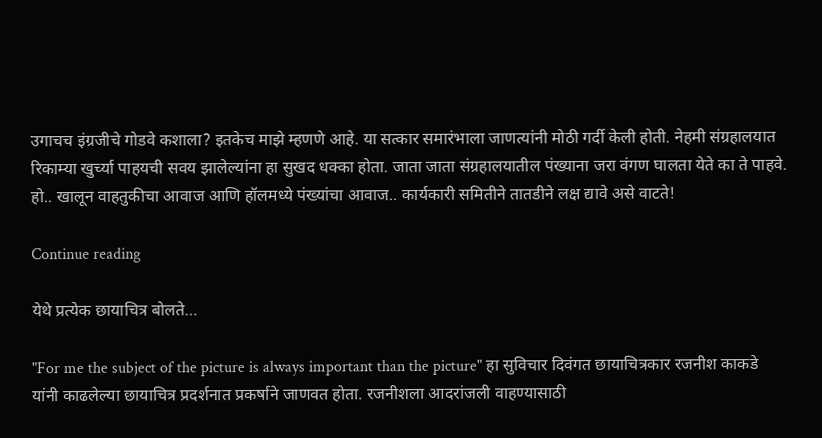उगाचच इंग्रजीचे गोडवे कशाला? इतकेच माझे म्हणणे आहे. या सत्कार समारंभाला जाणत्यांनी मोठी गर्दी केली होती. नेहमी संग्रहालयात रिकाम्या खुर्च्या पाहयची सवय झालेल्यांना हा सुखद धक्का होता. जाता जाता संग्रहालयातील पंख्याना जरा वंगण घालता येते का ते पाहवे. हो.. खालून वाहतुकीचा आवाज आणि हॉलमध्ये पंख्यांचा आवाज.. कार्यकारी समितीने तातडीने लक्ष द्यावे असे वाटते!

Continue reading

येथे प्रत्येक छायाचित्र बोलते…

"For me the subject of the picture is always important than the picture" हा सुविचार दिवंगत छायाचित्रकार रजनीश काकडे यांनी काढलेल्या छायाचित्र प्रदर्शनात प्रकर्षाने जाणवत होता. रजनीशला आदरांजली वाहण्यासाठी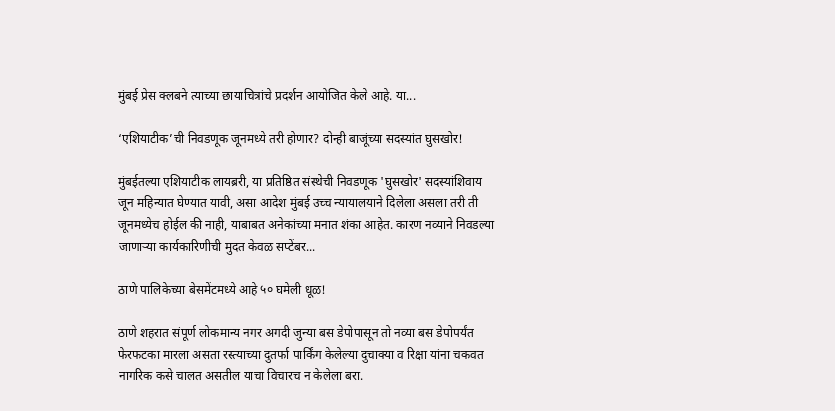मुंबई प्रेस क्लबने त्याच्या छायाचित्रांचे प्रदर्शन आयोजित केले आहे. या...

‘एशियाटीक’ची निवडणूक जूनमध्ये तरी होणार? दोन्ही बाजूंच्या सदस्यांत घुसखोर!

मुंबईतल्या एशियाटीक लायब्ररी, या प्रतिष्ठित संस्थेची निवडणूक 'घुसखोर' सदस्यांशिवाय जून महिन्यात घेण्यात यावी, असा आदेश मुंबई उच्च न्यायालयाने दिलेला असला तरी ती जूनमध्येच होईल की नाही, याबाबत अनेकांच्या मनात शंका आहेत. कारण नव्याने निवडल्या जाणाऱ्या कार्यकारिणीची मुदत केवळ सप्टेंबर...

ठाणे पालिकेच्या बेसमेंटमध्ये आहे ५० घमेली धूळ!

ठाणे शहरात संपूर्ण लोकमान्य नगर अगदी जुन्या बस डेपोपासून तो नव्या बस डेपोपर्यंत फेरफटका मारला असता रस्त्याच्या दुतर्फा पार्किंग केलेल्या दुचाक्या व रिक्षा यांना चकवत नागरिक कसे चालत असतील याचा विचारच न केलेला बरा.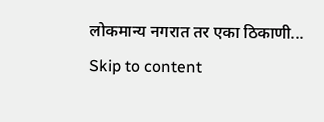लोकमान्य नगरात तर एका ठिकाणी...
Skip to content